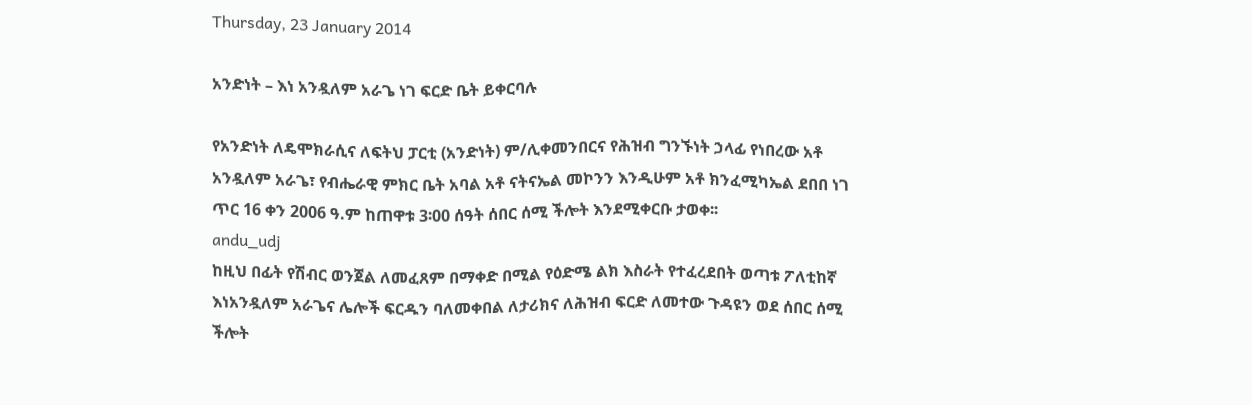Thursday, 23 January 2014

አንድነት – እነ አንዷለም አራጌ ነገ ፍርድ ቤት ይቀርባሉ

የአንድነት ለዴሞክራሲና ለፍትህ ፓርቲ (አንድነት) ም/ሊቀመንበርና የሕዝብ ግንኙነት ኃላፊ የነበረው አቶ አንዷለም አራጌ፣ የብሔራዊ ምክር ቤት አባል አቶ ናትናኤል መኮንን እንዲሁም አቶ ክንፈሚካኤል ደበበ ነገ ጥር 16 ቀን 2006 ዓ.ም ከጠዋቱ 3፡00 ሰዓት ሰበር ሰሚ ችሎት እንደሚቀርቡ ታወቀ፡፡
andu_udj
ከዚህ በፊት የሽብር ወንጀል ለመፈጸም በማቀድ በሚል የዕድሜ ልክ እስራት የተፈረደበት ወጣቱ ፖለቲከኛ እነአንዷለም አራጌና ሌሎች ፍርዱን ባለመቀበል ለታሪክና ለሕዝብ ፍርድ ለመተው ጉዳዩን ወደ ሰበር ሰሚ ችሎት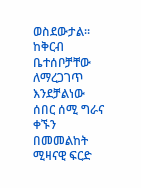ወስደውታል፡፡ ከቅርብ ቤተሰቦቻቸው ለማረጋገጥ እንደቻልነው ሰበር ሰሚ ግራና ቀኙን በመመልከት ሚዛናዊ ፍርድ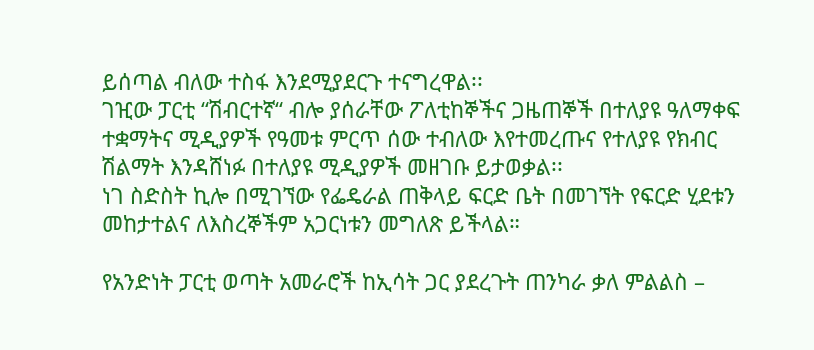ይሰጣል ብለው ተስፋ እንደሚያደርጉ ተናግረዋል፡፡
ገዢው ፓርቲ “ሽብርተኛ“ ብሎ ያሰራቸው ፖለቲከኞችና ጋዜጠኞች በተለያዩ ዓለማቀፍ ተቋማትና ሚዲያዎች የዓመቱ ምርጥ ሰው ተብለው እየተመረጡና የተለያዩ የክብር ሽልማት እንዳሸነፉ በተለያዩ ሚዲያዎች መዘገቡ ይታወቃል፡፡
ነገ ስድስት ኪሎ በሚገኘው የፌዴራል ጠቅላይ ፍርድ ቤት በመገኘት የፍርድ ሂደቱን መከታተልና ለእስረኞችም አጋርነቱን መግለጽ ይችላል።

የአንድነት ፓርቲ ወጣት አመራሮች ከኢሳት ጋር ያደረጉት ጠንካራ ቃለ ምልልስ –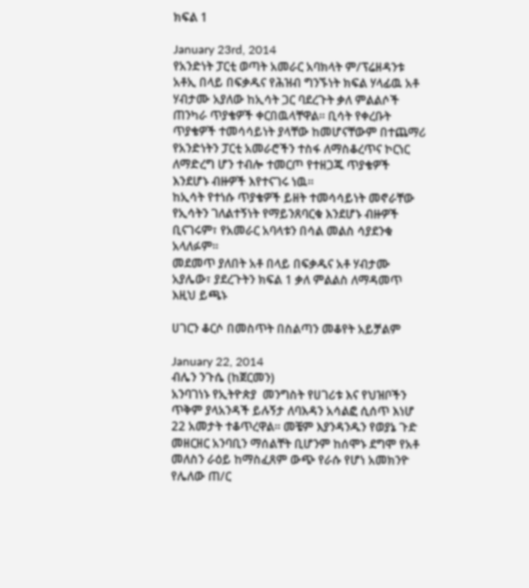ክፍል 1

January 23rd, 2014
የአንድነት ፓርቲ ወጣት አመራር አባክላት ም/ፕሬዘዳንቱ አቶኢ በላይ በፍቃዱና የሕዝብ ግንኙነት ክፍል ሃላፊዉ አቶ ሃብታሙ አያለው ከኢሳት ጋር ባደረጉት ቃለ ምልልሶች ጠንካራ ጥያቄዎች ቀርበዉላቸዋል። ቢሳት የቀረቡት ጥያቄዎች ተመሳሳይነት ያላቸው ከመሆናቸውም በተጨማሪ የአንድነትን ፓርቲ አመራሮችን ተስፋ ለማስቆረጥና ኮርነር ለማድረግ ሆን ተብሎ ተመርጦ የተዘጋጁ ጥያቄዎች እንደሆኑ ብዙዎች እየተናገሩ ነዉ።
ከኢሳት የተነሱ ጥያቄዎች ይዘት ተመሳሳይነት መኖራቸው የኢሳትን ገለልተኝነት የማይንጸባርቁ እንደሆኑ ብዙዎች ቢናገሩም፣ የአመራር አባላቱን በሳል መልስ ሳያደንቁ አላለፉም።
መደመጥ ያለበት አቶ በላይ በፍቃዱና አቶ ሃብታሙ አያሌው፣ ያደረጉትን ክፍል 1 ቃለ ምልልስ ለማዳመጥ እዚህ ይጫኑ

ሀገርን ቆርሶ በመስጥት በስልጣን መቆየት አይቻልም

January 22, 2014
ብሌን ንጉሴ (ከጀርመን)
አንባገነኑ የኢትዮጵያ  መንግስት የሀገሪቱ እና የህዝቦችን ጥቅም ያላአንዳች ይሉኝታ ለባእዳን አሳልፎ ሲሰጥ እነሆ 22 አመታት ተቆጥረዋል፡፡ መቼም እያንዳንዱን የወያኔ ጉድ መዘርዘር አንባቢን ማሰልቸት ቢሆንም ከሰሞኑ ደግሞ የአቶ መለስን ራዕይ ከማስፈጸም ውጭ የራሱ የሆነ አመክንዮ የሌለው ጠ/ር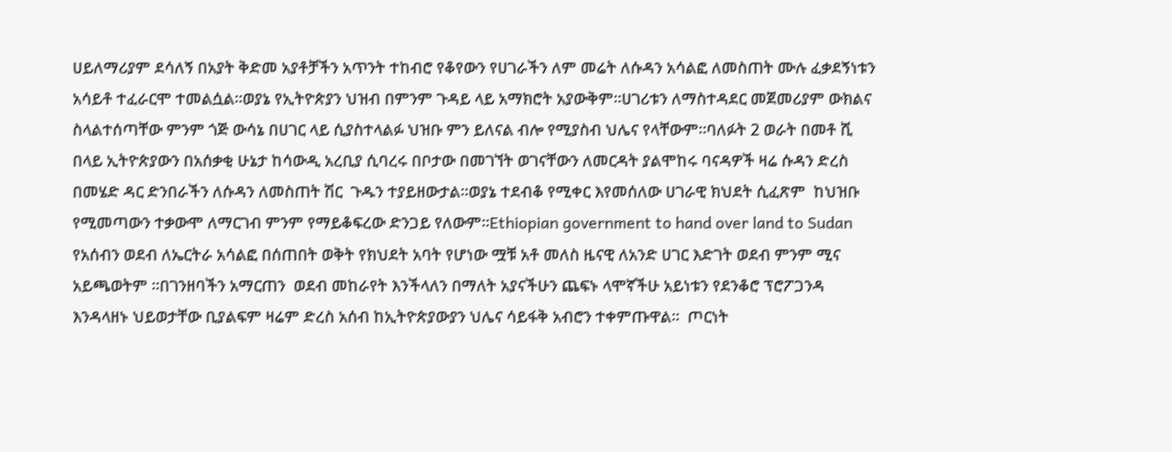ሀይለማሪያም ደሳለኝ በአያት ቅድመ አያቶቻችን አጥንት ተከብሮ የቆየውን የሀገራችን ለም መሬት ለሱዳን አሳልፎ ለመስጠት ሙሉ ፈቃደኝነቱን አሳይቶ ተፈራርሞ ተመልሷል፡፡ወያኔ የኢትዮጵያን ህዝብ በምንም ጉዳይ ላይ አማክሮት አያውቅም፡፡ሀገሪቱን ለማስተዳደር መጀመሪያም ውክልና ስላልተሰጣቸው ምንም ጎጅ ውሳኔ በሀገር ላይ ሲያስተላልፉ ህዝቡ ምን ይለናል ብሎ የሚያስብ ህሌና የላቸውም፡፡ባለፉት 2 ወራት በመቶ ሺ በላይ ኢትዮጵያውን በአሰቃቂ ሁኔታ ከሳውዲ አረቢያ ሲባረሩ በቦታው በመገኘት ወገናቸውን ለመርዳት ያልሞከሩ ባናዳዎች ዛሬ ሱዳን ድረስ በመሄድ ዳር ድንበራችን ለሱዳን ለመስጠት ሽር  ጉዱን ተያይዘውታል፡፡ወያኔ ተደብቆ የሚቀር እየመሰለው ሀገራዊ ክህደት ሲፈጽም  ከህዝቡ የሚመጣውን ተቃውሞ ለማርገብ ምንም የማይቆፍረው ድንጋይ የለውም፡፡Ethiopian government to hand over land to Sudan
የአሰብን ወደብ ለኤርትራ አሳልፎ በሰጠበት ወቅት የክህደት አባት የሆነው ሟቹ አቶ መለስ ዜናዊ ለአንድ ሀገር እድገት ወደብ ምንም ሚና አይጫወትም ፡፡በገንዘባችን አማርጠን  ወደብ መከራየት እንችላለን በማለት አያናችሁን ጨፍኑ ላሞኛችሁ አይነቱን የደንቆሮ ፕሮፖጋንዳ እንዳላዘኑ ህይወታቸው ቢያልፍም ዛሬም ድረስ አሰብ ከኢትዮጵያውያን ህሌና ሳይፋቅ አብሮን ተቀምጡዋል፡፡  ጦርነት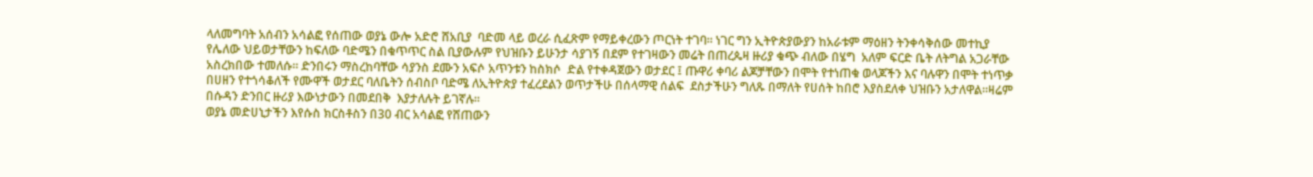ላለመግባት አሰብን አሳልፎ የሰጠው ወያኔ ውሎ አድሮ ሸአቢያ  ባድመ ላይ ወረራ ሲፈጽም የማይቀረውን ጦርነት ተገባ፡፡ ነገር ግን ኢትዮጵያውያን ከአራቱም ማዕዘን ትንቀሳቅሰው መተኪያ  የሌለው ህይወታቸውን ከፍለው ባድሜን በቁጥጥር ስል ቢያውሉም የህዝቡን ይሁንታ ሳያገኝ በደም የተገዛውን መሬት በጠረጴዛ ዙሪያ ቁጭ ብለው በሄግ  አለም ፍርድ ቤት ለትግል አጋራቸው  አስረክበው ተመለሱ፡፡ ድንበሩን ማስረከባቸው ሳያንስ ደሙን አፍሶ አጥንቱን ከስክሶ  ድል የተቀዳጀውን ወታደር ፤ ጡዋሪ ቀባሪ ልጆቻቸውን በሞት የተነጠቁ ወላጆችን እና ባሉዋን በሞት ተነጥቃ በሀዘን የተጎሳቆለች የሙዋች ወታደር ባለቤትን ሰብስቦ ባድሜ ለኢትዮጵያ ተፈረደልን ወጥታችሁ በሰላማዊ ሰልፍ  ደስታችሁን ግለጹ በማለት የሀሰት ከበሮ እያስደለቀ ህዝቡን አታለዋል፡፡ዛሬም በሱዳን ድንበር ዙሪያ እውነታውን በመደበቅ  እያታለሉት ይገኛሉ፡፡
ወያኔ መድሀኒታችን እየሱስ ክርስቶስን በ30 ብር አሳልፎ የሸጠውን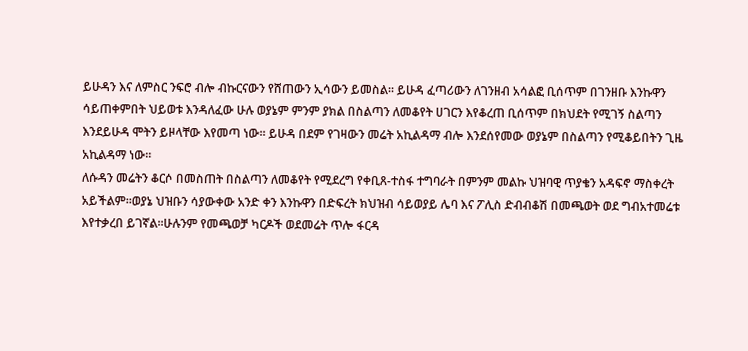ይሁዳን እና ለምስር ንፍሮ ብሎ ብኩርናውን የሸጠውን ኢሳውን ይመስል፡፡ ይሁዳ ፈጣሪውን ለገንዘብ አሳልፎ ቢሰጥም በገንዘቡ እንኩዋን ሳይጠቀምበት ህይወቱ እንዳለፈው ሁሉ ወያኔም ምንም ያክል በስልጣን ለመቆየት ሀገርን እየቆረጠ ቢሰጥም በክህደት የሚገኝ ስልጣን እንደይሁዳ ሞትን ይዞላቸው እየመጣ ነው፡፡ ይሁዳ በደም የገዛውን መሬት አኪልዳማ ብሎ እንደሰየመው ወያኔም በስልጣን የሚቆይበትን ጊዜ አኪልዳማ ነው፡፡
ለሱዳን መሬትን ቆርሶ በመስጠት በስልጣን ለመቆየት የሚደረግ የቀቢጸ-ተስፋ ተግባራት በምንም መልኩ ህዝባዊ ጥያቄን አዳፍኖ ማስቀረት አይችልም፡፡ወያኔ ህዝቡን ሳያውቀው አንድ ቀን እንኩዋን በድፍረት ክህዝብ ሳይወያይ ሌባ እና ፖሊስ ድብብቆሽ በመጫወት ወደ ግብአተመሬቱ እየተቃረበ ይገኛል፡፡ሁሉንም የመጫወቻ ካርዶች ወደመሬት ጥሎ ፋርዳ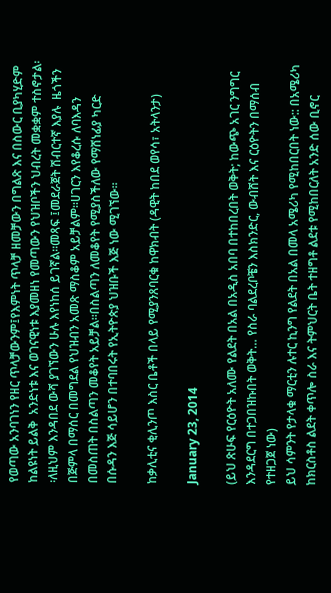የወጣው አንባገነን የዘር ጥላቻውንም፤የእምነት ጥላቻ ዘመቻውን በግልጽ እና በስውር ቢያካሂድም ከልዩነት ይልቅ  አንድነቱ እና ወገናዊነቱ እያመዘነ የመጣውን የህዝቦችን ህብረት መቋቋም ተስኖታል፡፡ለዚህም እንዳበደ ውሻ ያገኘውን ሁሉ እየነከሰ ይገኛል፡፡መጻፍ ፤መደራጀት ሽብርተኛ እያሉ  ዜጎችን በጅምላ በማሰር በመግደል የህዝብን አመጽ ማስቆም አይቻልም፡፡ሀገርን እየቆረሱ ለባእዳን በመስጠት በስልጣን መቆየት አይቻል፡፡በስልጣን ለመቆየት የሚያስችለው የማሸነፊያ ካርድ በሱዳን እጅ ሳይሆን በተባበሩት የኢትዮጵያ ህዝቡች እጅ ነው ሚገኘው፡፡

ከቃሊቲና ቂሊንጦ እስር ቤቶች በላይ የሚያንጸባርቁ ከዋክብት (ዳዊት ከበደ ወየሳ፣ አትላንታ)

January 23, 2014

(ይህ ጽሁፍ የርዕዮት አለሙ የልደት በአል በአዲስ አበባ በተከበረበት ወቅት; ከውጭ አገር ንግግር እንዳደርግ በተጋበዝኩበት ወቅት… የስራ ባልደረቦቼን እስክንድር, ውብሸት እና ርዕዮትን በማሰብ የተዘጋጀ ነው)
ይህ ሳምንት የታላቁ ማርቲን ሉተር ኪንግ የልደት በአል በመላ አሜሪካ የሚከበርበት ነው:: በአሜሪካ ከክርስቶስ ልደት ቀጥሎ ስራ እና ትምህርት ቤት ተዘግቶ ልደቱ የሚከበርለት አንድ ሰው ቢኖር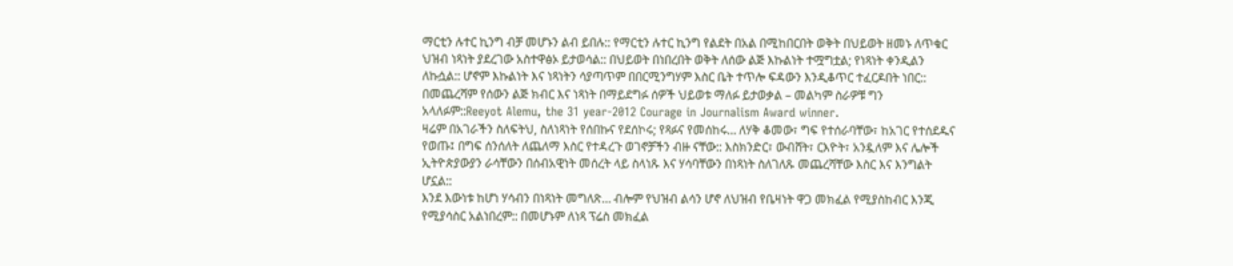ማርቲን ሉተር ኪንግ ብቻ መሆኑን ልብ ይበሉ:: የማርቲን ሉተር ኪንግ የልደት በአል በሚከበርበት ወቅት በህይወት ዘመኑ ለጥቁር ህዝብ ነጻነት ያደረገው አስተዋፅኦ ይታወሳል:: በህይወት በነበረበት ወቅት ለሰው ልጅ እኩልነት ተሟግቷል; የነጻነት ቀንዲልን ለኩሷል:: ሆኖም እኩልነት እና ነጻነትን ሳያጣጥም በበርሚንግሃም እስር ቤት ተጥሎ ፍዳውን እንዲቆጥር ተፈርዶበት ነበር:: በመጨረሻም የሰውን ልጅ ክብር እና ነጻነት በማይደግፉ ሰዎች ህይወቱ ማለፉ ይታወቃል – መልካም ስራዎቹ ግን አላለፉም::Reeyot Alemu, the 31 year-2012 Courage in Journalism Award winner.
ዛሬም በአገራችን ስለፍትህ, ስለነጻነት የሰበኩና የደሰኮሩ; የጻፉና የመሰከሩ… ለሃቅ ቆመው፣ ግፍ የተሰራባቸው፣ ከአገር የተሰደዱና የወጡ፤ በግፍ ሰንሰለት ለጨለማ እስር የተዳረጉ ወገኖቻችን ብዙ ናቸው:: እስክንድር፣ ውብሸት፣ ርእዮት፣ አንዷለም እና ሌሎች ኢትዮጵያውያን ራሳቸውን በሰብአዊነት መሰረት ላይ ስላነጹ እና ሃሳባቸውን በነጻነት ስለገለጹ መጨረሻቸው እስር እና እንግልት ሆኗል::
እንደ እውነቱ ከሆነ ሃሳብን በነጻነት መግለጽ… ብሎም የህዝብ ልሳን ሆኖ ለህዝብ የቤዛነት ዋጋ መክፈል የሚያስከብር እንጂ የሚያሳስር አልነበረም:: በመሆኑም ለነጻ ፕሬስ መክፈል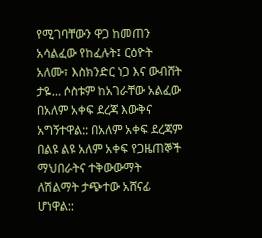የሚገባቸውን ዋጋ ከመጠን አሳልፈው የከፈሉት፤ ርዕዮት አለሙ፣ እስክንድር ነጋ እና ውብሸት ታዬ… ሶስቱም ከአገራቸው አልፈው በአለም አቀፍ ደረጃ እውቅና አግኝተዋል:: በአለም አቀፍ ደረጃም በልዩ ልዩ አለም አቀፍ የጋዜጠኞች ማህበራትና ተቅውውማት ለሽልማት ታጭተው አሸናፊ ሆነዋል::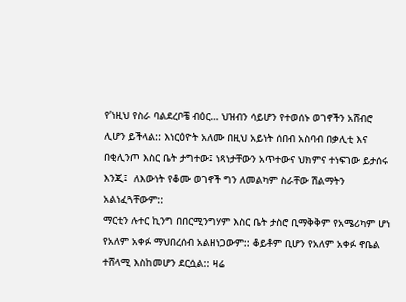የ’ነዚህ የስራ ባልደረቦቼ ብዕር… ህዝብን ሳይሆን የተወሰኑ ወገኖችን አሸብሮ ሊሆን ይችላል:: እነርዕዮት አለሙ በዚህ አይነት ሰበብ አስባብ በቃሊቲ እና በቂሊንጦ እስር ቤት ታግተው፤ ነጻነታቸውን አጥተውና ህክምና ተነፍገው ይታሰሩ እንጂ፤  ለእውነት የቆሙ ወገኖች ግን ለመልካም ስራቸው ሽልማትን አልነፈጓቸውም::
ማርቲን ሉተር ኪንግ በበርሚንግሃም እስር ቤት ታስሮ ቢማቅቅም የአሜሪካም ሆነ የአለም አቀፉ ማህበረሰብ አልዘነጋውም:: ቆይቶም ቢሆን የአለም አቀፉ ኖቤል ተሸላሚ እስከመሆን ደርሷል:: ዛሬ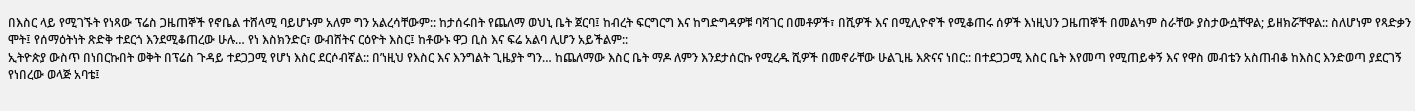በእስር ላይ የሚገኙት የነጻው ፕሬስ ጋዜጠኞች የኖቤል ተሸላሚ ባይሆኑም አለም ግን አልረሳቸውም:: ከታሰሩበት የጨለማ ወህኒ ቤት ጀርባ፤ ከብረት ፍርግርግ እና ከግድግዳዎቹ ባሻገር በመቶዎች፣ በሺዎች እና በሚሊዮኖች የሚቆጠሩ ሰዎች እነዚህን ጋዜጠኞች በመልካም ስራቸው ያስታውሷቸዋል; ይዘክሯቸዋል:: ስለሆነም የጻድቃን ሞት፤ የሰማዕትነት ጽድቅ ተደርጎ እንደሚቆጠረው ሁሉ… የነ እስክንድር፣ ውብሸትና ርዕዮት እስር፤ ከቶውኑ ዋጋ ቢስ እና ፍሬ አልባ ሊሆን አይችልም::
ኢትዮጵያ ውስጥ በነበርኩበት ወቅት በፕሬስ ጉዳይ ተደጋጋሚ የሆነ እስር ደርሶብኛል:: በ’ነዚህ የእስር እና እንግልት ጊዜያት ግን… ከጨለማው እስር ቤት ማዶ ለምን እንደታሰርኩ የሚረዱ ሺዎች በመኖራቸው ሁልጊዜ እጽናና ነበር:: በተደጋጋሚ እስር ቤት እየመጣ የሚጠይቀኝ እና የዋስ መብቴን አስጠብቆ ከእስር እንድወጣ ያደርገኝ የነበረው ወላጅ አባቴ፤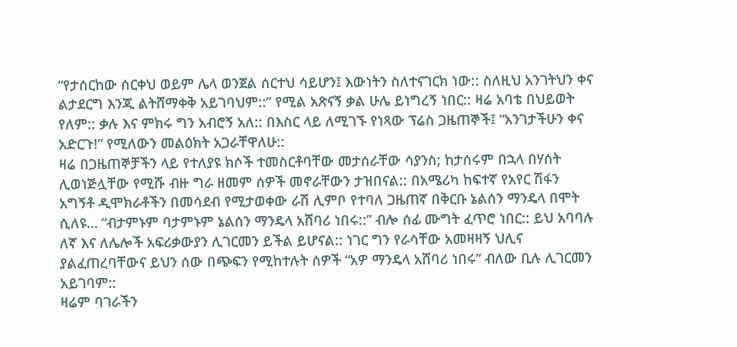“የታሰርከው ሰርቀህ ወይም ሌላ ወንጀል ሰርተህ ሳይሆን፤ እውነትን ስለተናገርክ ነው:: ስለዚህ አንገትህን ቀና ልታደርግ እንጂ ልትሸማቀቅ አይገባህም::” የሚል አጽናኝ ቃል ሁሌ ይነግረኝ ነበር:: ዛሬ አባቴ በህይወት የለም:: ቃሉ እና ምክሩ ግን አብሮኝ አለ:: በእስር ላይ ለሚገኙ የነጻው ፕሬስ ጋዜጠኞች፤ “አንገታችሁን ቀና አድርጉ!” የሚለውን መልዕክት አጋራቸዋለሁ::
ዛሬ በጋዜጠኞቻችን ላይ የተለያዩ ክሶች ተመስርቶባቸው መታሰራቸው ሳያንስ; ከታሰሩም በኋላ በሃሰት ሊወነጅሏቸው የሚሹ ብዙ ግራ ዘመም ሰዎች መኖራቸውን ታዝበናል:: በአሜሪካ ከፍተኛ የአየር ሽፋን አግኝቶ ዲሞክራቶችን በመሳደብ የሚታወቀው ራሽ ሊምቦ የተባለ ጋዜጠኛ በቅርቡ ኔልሰን ማንዴላ በሞት ሲለዩ… “ብታምኑም ባታምኑም ኔልሰን ማንዴላ አሸባሪ ነበሩ::” ብሎ ሰፊ ሙግት ፈጥሮ ነበር:: ይህ አባባሉ ለኛ እና ለሌሎች አፍሪቃውያን ሊገርመን ይችል ይሆናል:: ነገር ግን የራሳቸው አመዛዛኝ ህሊና ያልፈጠረባቸውና ይህን ሰው በጭፍን የሚከተሉት ሰዎች “አዎ ማንዴላ አሸባሪ ነበሩ” ብለው ቢሉ ሊገርመን አይገባም::
ዛሬም ባገራችን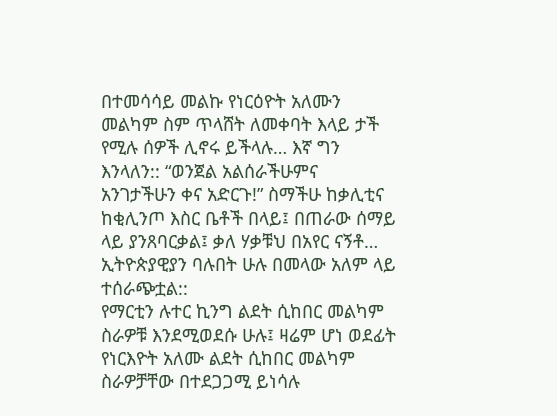በተመሳሳይ መልኩ የነርዕዮት አለሙን መልካም ስም ጥላሸት ለመቀባት እላይ ታች የሚሉ ሰዎች ሊኖሩ ይችላሉ… እኛ ግን እንላለን:: “ወንጀል አልሰራችሁምና አንገታችሁን ቀና አድርጉ!” ስማችሁ ከቃሊቲና ከቂሊንጦ እስር ቤቶች በላይ፤ በጠራው ሰማይ ላይ ያንጸባርቃል፤ ቃለ ሃቃቹህ በአየር ናኝቶ… ኢትዮጵያዊያን ባሉበት ሁሉ በመላው አለም ላይ ተሰራጭቷል::
የማርቲን ሉተር ኪንግ ልደት ሲከበር መልካም ስራዎቹ እንደሚወደሱ ሁሉ፤ ዛሬም ሆነ ወደፊት የነርእዮት አለሙ ልደት ሲከበር መልካም ስራዎቻቸው በተደጋጋሚ ይነሳሉ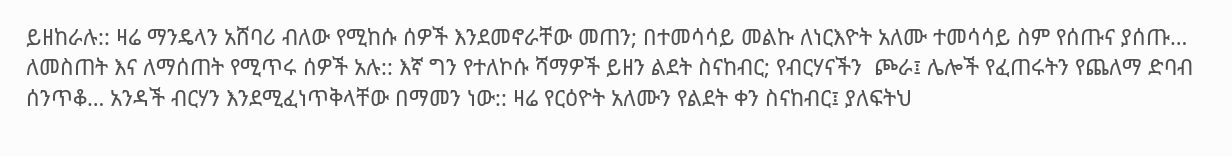ይዘከራሉ:: ዛሬ ማንዴላን አሸባሪ ብለው የሚከሱ ሰዎች እንደመኖራቸው መጠን; በተመሳሳይ መልኩ ለነርእዮት አለሙ ተመሳሳይ ስም የሰጡና ያሰጡ… ለመስጠት እና ለማሰጠት የሚጥሩ ሰዎች አሉ:: እኛ ግን የተለኮሱ ሻማዎች ይዘን ልደት ስናከብር; የብርሃናችን  ጮራ፤ ሌሎች የፈጠሩትን የጨለማ ድባብ ሰንጥቆ… አንዳች ብርሃን እንደሚፈነጥቅላቸው በማመን ነው:: ዛሬ የርዕዮት አለሙን የልደት ቀን ስናከብር፤ ያለፍትህ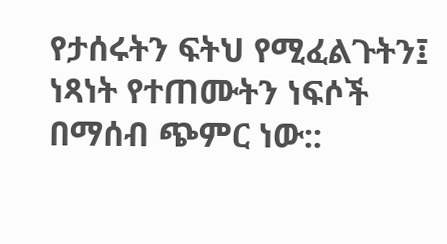የታሰሩትን ፍትህ የሚፈልጉትን፤ ነጻነት የተጠሙትን ነፍሶች በማሰብ ጭምር ነው::